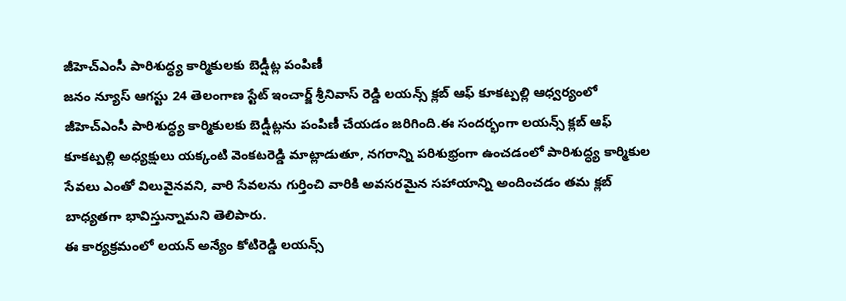జీహెచ్ఎంసీ పారిశుద్ధ్య కార్మికులకు బెడ్షీట్ల పంపిణీ
జనం న్యూస్ ఆగస్టు 24 తెలంగాణ స్టేట్ ఇంచార్జ్ శ్రీనివాస్ రెడ్డి లయన్స్ క్లబ్ ఆఫ్ కూకట్పల్లి ఆధ్వర్యంలో జీహెచ్ఎంసీ పారిశుద్ధ్య కార్మికులకు బెడ్షీట్లను పంపిణీ చేయడం జరిగింది.ఈ సందర్భంగా లయన్స్ క్లబ్ ఆఫ్ కూకట్పల్లి అధ్యక్షులు యక్కంటి వెంకటరెడ్డి మాట్లాడుతూ, నగరాన్ని పరిశుభ్రంగా ఉంచడంలో పారిశుద్ధ్య కార్మికుల సేవలు ఎంతో విలువైనవని, వారి సేవలను గుర్తించి వారికి అవసరమైన సహాయాన్ని అందించడం తమ క్లబ్ బాధ్యతగా భావిస్తున్నామని తెలిపారు.
ఈ కార్యక్రమంలో లయన్ అన్యేం కోటిరెడ్డి లయన్స్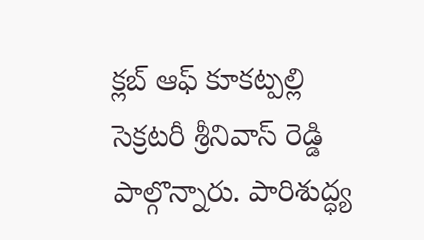క్లబ్ ఆఫ్ కూకట్పల్లి సెక్రటరీ శ్రీనివాస్ రెడ్డి పాల్గొన్నారు. పారిశుద్ధ్య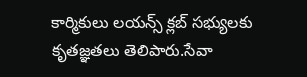కార్మికులు లయన్స్ క్లబ్ సభ్యులకు కృతజ్ఞతలు తెలిపారు.సేవా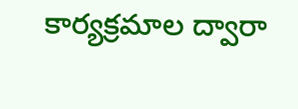కార్యక్రమాల ద్వారా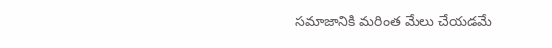సమాజానికి మరింత మేలు చేయడమే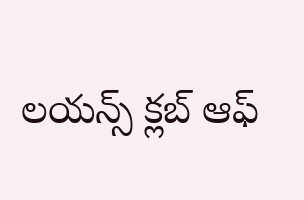లయన్స్ క్లబ్ ఆఫ్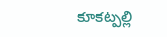కూకట్పల్లి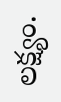లక్ష్యం.